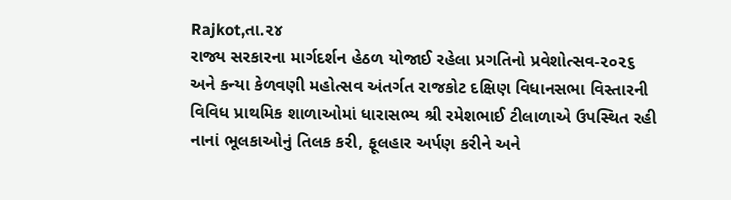Rajkot,તા.૨૪
રાજ્ય સરકારના માર્ગદર્શન હેઠળ યોજાઈ રહેલા પ્રગતિનો પ્રવેશોત્સવ-૨૦૨૬ અને કન્યા કેળવણી મહોત્સવ અંતર્ગત રાજકોટ દક્ષિણ વિધાનસભા વિસ્તારની વિવિધ પ્રાથમિક શાળાઓમાં ધારાસભ્ય શ્રી રમેશભાઈ ટીલાળાએ ઉપસ્થિત રહી નાનાં ભૂલકાઓનું તિલક કરી, ફૂલહાર અર્પણ કરીને અને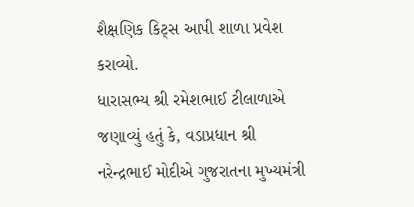શૈક્ષણિક કિટ્સ આપી શાળા પ્રવેશ કરાવ્યો.
ધારાસભ્ય શ્રી રમેશભાઈ ટીલાળાએ જણાવ્યું હતું કે, વડાપ્રધાન શ્રી નરેન્દ્રભાઈ મોદીએ ગુજરાતના મુખ્યમંત્રી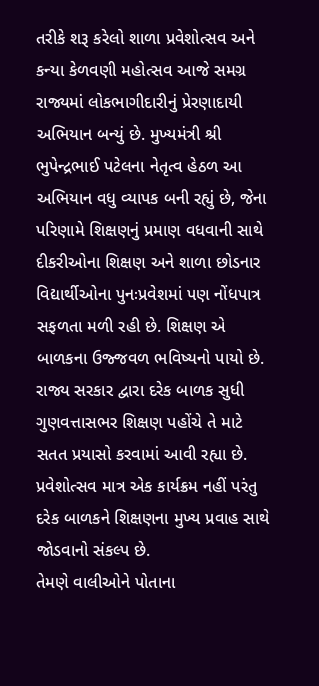તરીકે શરૂ કરેલો શાળા પ્રવેશોત્સવ અને કન્યા કેળવણી મહોત્સવ આજે સમગ્ર રાજ્યમાં લોકભાગીદારીનું પ્રેરણાદાયી અભિયાન બન્યું છે. મુખ્યમંત્રી શ્રી ભુપેન્દ્રભાઈ પટેલના નેતૃત્વ હેઠળ આ અભિયાન વધુ વ્યાપક બની રહ્યું છે, જેના પરિણામે શિક્ષણનું પ્રમાણ વધવાની સાથે દીકરીઓના શિક્ષણ અને શાળા છોડનાર વિદ્યાર્થીઓના પુનઃપ્રવેશમાં પણ નોંધપાત્ર સફળતા મળી રહી છે. શિક્ષણ એ બાળકના ઉજ્જવળ ભવિષ્યનો પાયો છે. રાજ્ય સરકાર દ્વારા દરેક બાળક સુધી ગુણવત્તાસભર શિક્ષણ પહોંચે તે માટે સતત પ્રયાસો કરવામાં આવી રહ્યા છે. પ્રવેશોત્સવ માત્ર એક કાર્યક્રમ નહીં પરંતુ દરેક બાળકને શિક્ષણના મુખ્ય પ્રવાહ સાથે જોડવાનો સંકલ્પ છે.
તેમણે વાલીઓને પોતાના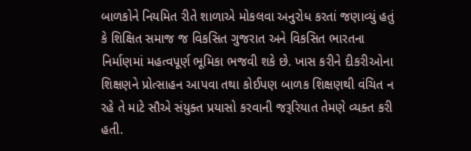બાળકોને નિયમિત રીતે શાળાએ મોકલવા અનુરોધ કરતાં જણાવ્યું હતું કે શિક્ષિત સમાજ જ વિકસિત ગુજરાત અને વિકસિત ભારતના નિર્માણમાં મહત્વપૂર્ણ ભૂમિકા ભજવી શકે છે. ખાસ કરીને દીકરીઓના શિક્ષણને પ્રોત્સાહન આપવા તથા કોઈપણ બાળક શિક્ષણથી વંચિત ન રહે તે માટે સૌએ સંયુક્ત પ્રયાસો કરવાની જરૂરિયાત તેમણે વ્યક્ત કરી હતી.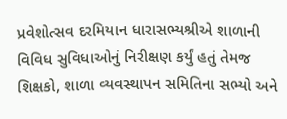પ્રવેશોત્સવ દરમિયાન ધારાસભ્યશ્રીએ શાળાની વિવિધ સુવિધાઓનું નિરીક્ષણ કર્યું હતું તેમજ શિક્ષકો, શાળા વ્યવસ્થાપન સમિતિના સભ્યો અને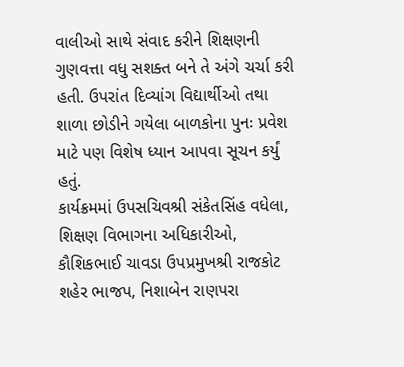વાલીઓ સાથે સંવાદ કરીને શિક્ષણની ગુણવત્તા વધુ સશક્ત બને તે અંગે ચર્ચા કરી હતી. ઉપરાંત દિવ્યાંગ વિદ્યાર્થીઓ તથા શાળા છોડીને ગયેલા બાળકોના પુનઃ પ્રવેશ માટે પણ વિશેષ ધ્યાન આપવા સૂચન કર્યું હતું.
કાર્યક્રમમાં ઉપસચિવશ્રી સંકેતસિંહ વધેલા, શિક્ષણ વિભાગના અધિકારીઓ, કૌશિકભાઈ ચાવડા ઉપપ્રમુખશ્રી રાજકોટ શહેર ભાજપ, નિશાબેન રાણપરા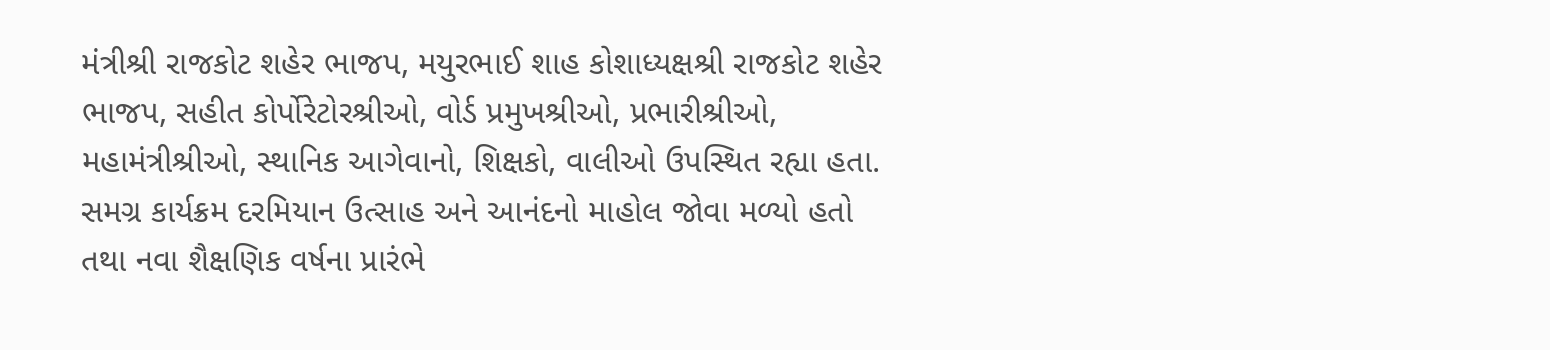મંત્રીશ્રી રાજકોટ શહેર ભાજપ, મયુરભાઈ શાહ કોશાધ્યક્ષશ્રી રાજકોટ શહેર ભાજપ, સહીત કોર્પોરેટોરશ્રીઓ, વોર્ડ પ્રમુખશ્રીઓ, પ્રભારીશ્રીઓ, મહામંત્રીશ્રીઓ, સ્થાનિક આગેવાનો, શિક્ષકો, વાલીઓ ઉપસ્થિત રહ્યા હતા. સમગ્ર કાર્યક્રમ દરમિયાન ઉત્સાહ અને આનંદનો માહોલ જોવા મળ્યો હતો તથા નવા શૈક્ષણિક વર્ષના પ્રારંભે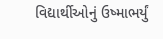વિદ્યાર્થીઓનું ઉષ્માભર્યું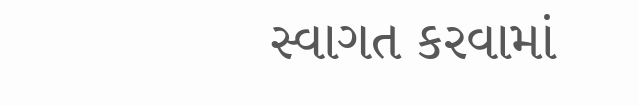સ્વાગત કરવામાં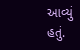આવ્યું હતું.